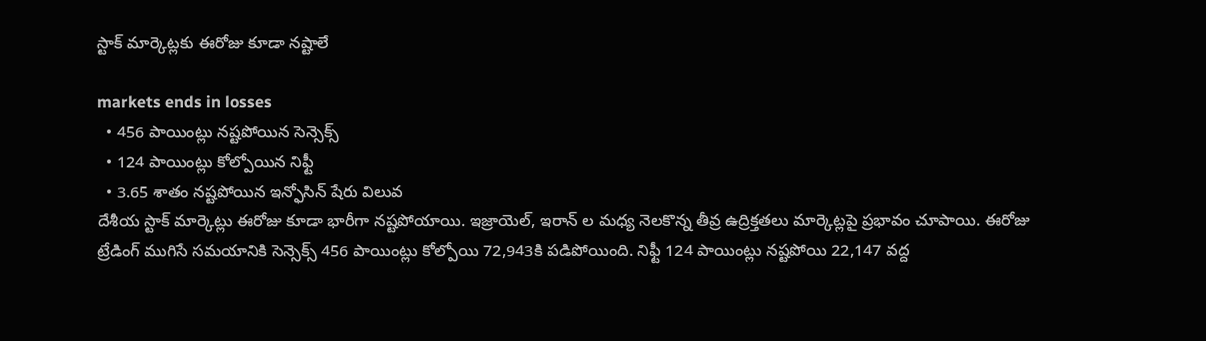స్టాక్ మార్కెట్లకు ఈరోజు కూడా నష్టాలే

markets ends in losses
  • 456 పాయింట్లు నష్టపోయిన సెన్సెక్స్
  • 124 పాయింట్లు కోల్పోయిన నిఫ్టీ
  • 3.65 శాతం నష్టపోయిన ఇన్ఫోసిన్ షేరు విలువ
దేశీయ స్టాక్ మార్కెట్లు ఈరోజు కూడా భారీగా నష్టపోయాయి. ఇజ్రాయెల్, ఇరాన్ ల మధ్య నెలకొన్న తీవ్ర ఉద్రిక్తతలు మార్కెట్లపై ప్రభావం చూపాయి. ఈరోజు ట్రేడింగ్ ముగిసే సమయానికి సెన్సెక్స్ 456 పాయింట్లు కోల్పోయి 72,943కి పడిపోయింది. నిఫ్టీ 124 పాయింట్లు నష్టపోయి 22,147 వద్ద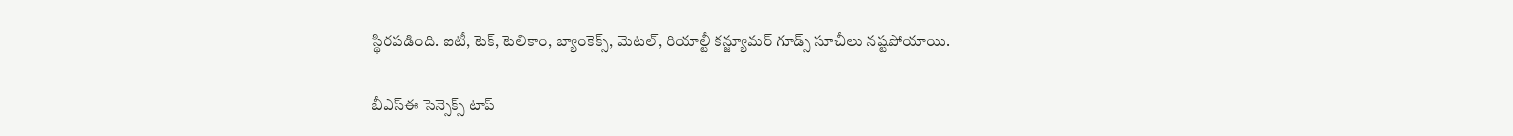స్థిరపడింది. ఐటీ, టెక్, టెలికాం, బ్యాంకెక్స్, మెటల్, రియాల్టీ కన్జ్యూమర్ గూడ్స్ సూచీలు నష్టపోయాయి.

బీఎస్ఈ సెన్సెక్స్ టాప్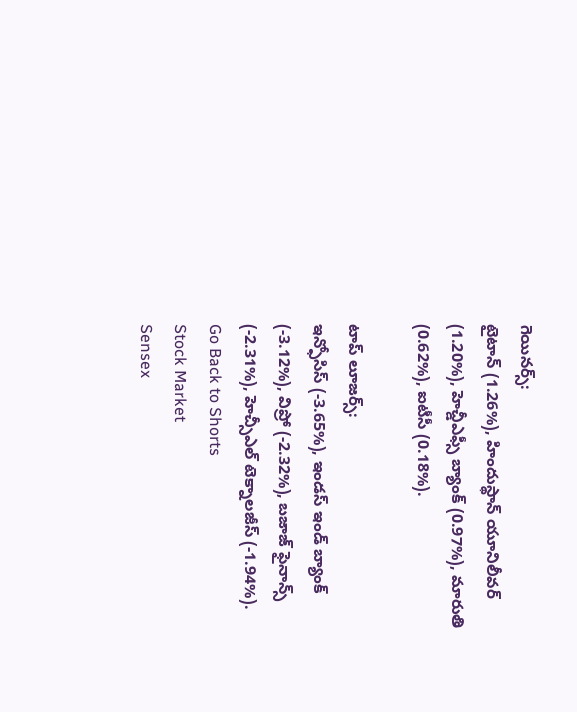గెయినర్స్:
టైటాన్ (1.26%), హిందుస్థాన్ యూనిలీవర్ (1.20%), హెచ్డీఎఫ్సీ బ్యాంక్ (0.97%), మారుతి (0.62%), ఐటీసీ (0.18%).

టాప్ లూజర్స్:
ఇన్ఫోసిస్ (-3.65%), ఇండస్ ఇండ్ బ్యాంక్ (-3.12%), విప్రో (-2.32%), బజాజ్ ఫైనాన్స్ (-2.31%), హెచ్సీఎల్ టెక్నాలజీస్ (-1.94%).
Go Back to Shorts
Stock Market
Sensex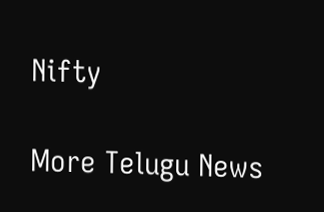Nifty

More Telugu News